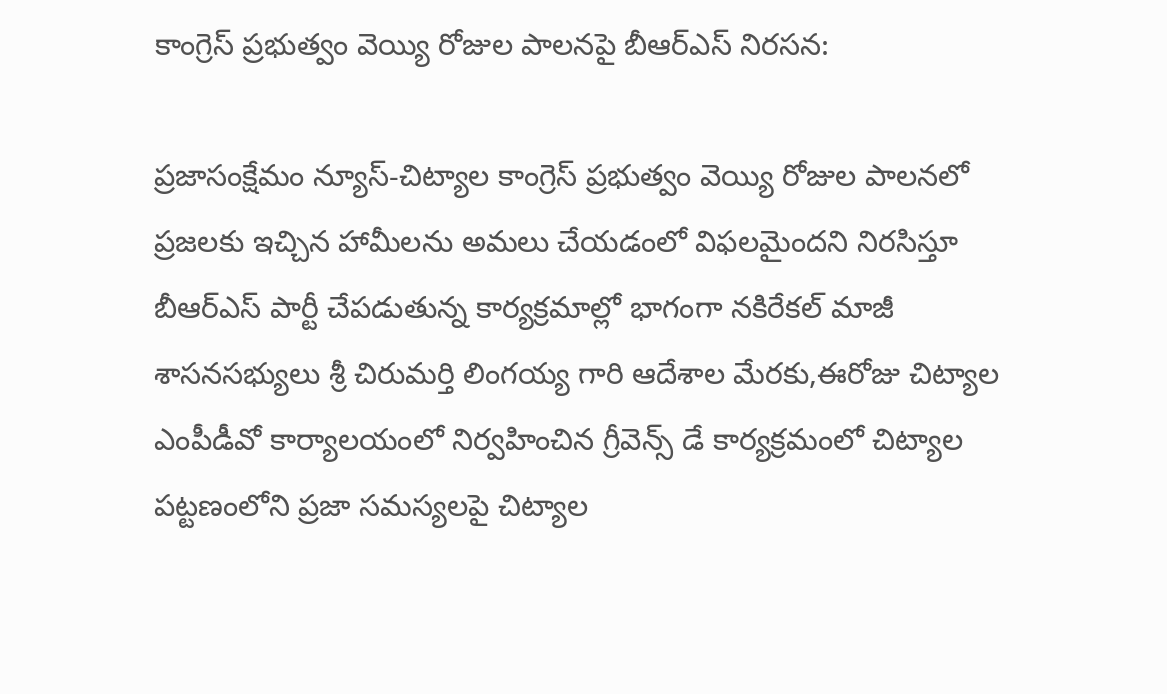కాంగ్రెస్ ప్రభుత్వం వెయ్యి రోజుల పాలనపై బీఆర్‌ఎస్ నిరసన:

ప్రజాసంక్షేమం న్యూస్-చిట్యాల కాంగ్రెస్ ప్రభుత్వం వెయ్యి రోజుల పాలనలో ప్రజలకు ఇచ్చిన హామీలను అమలు చేయడంలో విఫలమైందని నిరసిస్తూ బీఆర్‌ఎస్ పార్టీ చేపడుతున్న కార్యక్రమాల్లో భాగంగా నకిరేకల్ మాజీ శాసనసభ్యులు శ్రీ చిరుమర్తి లింగయ్య గారి ఆదేశాల మేరకు,ఈరోజు చిట్యాల ఎంపీడీవో కార్యాలయంలో నిర్వహించిన గ్రీవెన్స్ డే కార్యక్రమంలో చిట్యాల పట్టణంలోని ప్రజా సమస్యలపై చిట్యాల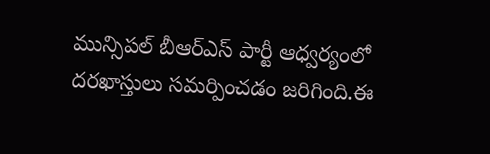మున్సిపల్ బీఆర్‌ఎస్ పార్టీ ఆధ్వర్యంలో దరఖాస్తులు సమర్పించడం జరిగింది.ఈ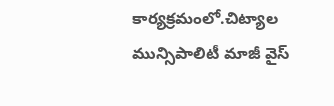కార్యక్రమంలో.చిట్యాల మున్సిపాలిటీ మాజీ వైస్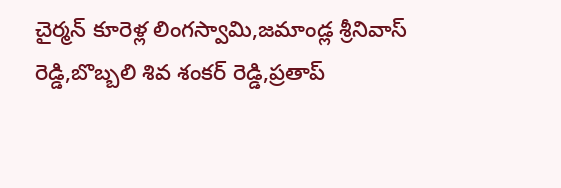చైర్మన్ కూరెళ్ల లింగస్వామి,జమాండ్ల శ్రీనివాస్ రెడ్డి,బొబ్బలి శివ శంకర్ రెడ్డి,ప్రతాప్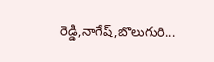రెడ్డి,నాగేష్,బొలుగురి...